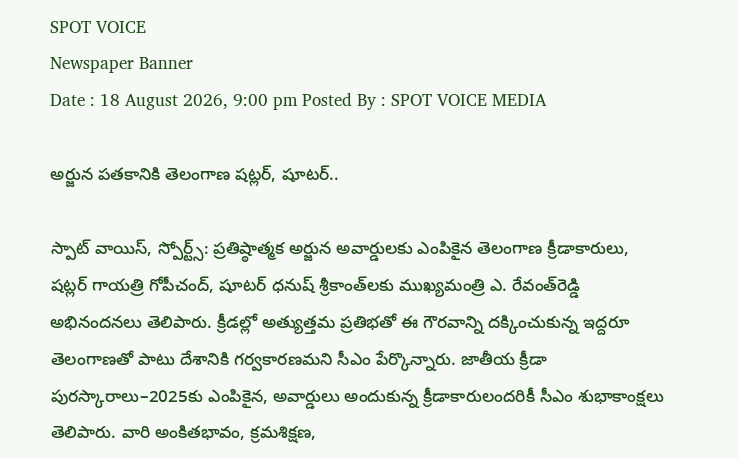SPOT VOICE
Newspaper Banner
Date : 18 August 2026, 9:00 pm Posted By : SPOT VOICE MEDIA

అర్జున పతకానికి తెలంగాణ షట్లర్, షూటర్..

స్పాట్ వాయిస్, స్పోర్ట్స్: ప్రతిష్ఠాత్మక అర్జున అవార్డులకు ఎంపికైన తెలంగాణ క్రీడాకారులు, షట్లర్ గాయత్రి గోపీచంద్, షూటర్ ధనుష్ శ్రీకాంత్‌లకు ముఖ్యమంత్రి ఎ. రేవంత్‌రెడ్డి అభినందనలు తెలిపారు. క్రీడల్లో అత్యుత్తమ ప్రతిభతో ఈ గౌరవాన్ని దక్కించుకున్న ఇద్దరూ తెలంగాణతో పాటు దేశానికి గర్వకారణమని సీఎం పేర్కొన్నారు. జాతీయ క్రీడా పురస్కారాలు–2025కు ఎంపికైన, అవార్డులు అందుకున్న క్రీడాకారులందరికీ సీఎం శుభాకాంక్షలు తెలిపారు. వారి అంకితభావం, క్రమశిక్షణ,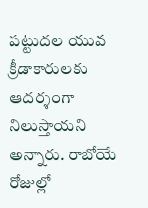పట్టుదల యువ క్రీడాకారులకు ఆదర్శంగా నిలుస్తాయని అన్నారు. రాబోయే రోజుల్లో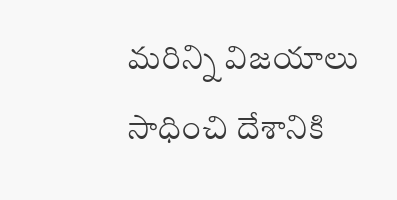మరిన్ని విజయాలు సాధించి దేశానికి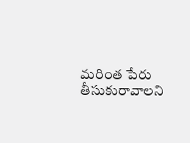మరింత పేరు తీసుకురావాలని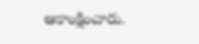ఆకాంక్షించారు.